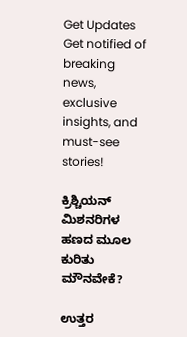Get Updates
Get notified of breaking news, exclusive insights, and must-see stories!

ಕ್ರಿಶ್ಚಿಯನ್ ಮಿಶನರಿಗಳ ಹಣದ ಮೂಲ ಕುರಿತು ಮೌನವೇಕೆ?

ಉತ್ತರ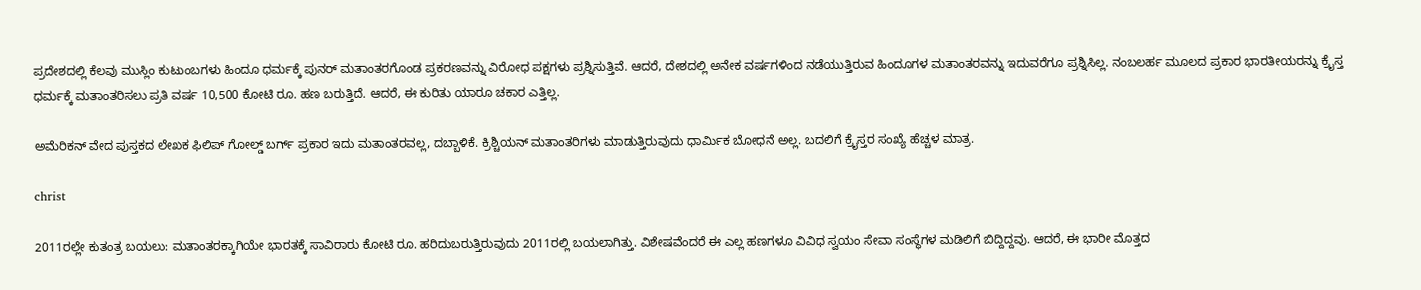ಪ್ರದೇಶದಲ್ಲಿ ಕೆಲವು ಮುಸ್ಲಿಂ ಕುಟುಂಬಗಳು ಹಿಂದೂ ಧರ್ಮಕ್ಕೆ ಪುನರ್ ಮತಾಂತರಗೊಂಡ ಪ್ರಕರಣವನ್ನು ವಿರೋಧ ಪಕ್ಷಗಳು ಪ್ರಶ್ನಿಸುತ್ತಿವೆ. ಆದರೆ, ದೇಶದಲ್ಲಿ ಅನೇಕ ವರ್ಷಗಳಿಂದ ನಡೆಯುತ್ತಿರುವ ಹಿಂದೂಗಳ ಮತಾಂತರವನ್ನು ಇದುವರೆಗೂ ಪ್ರಶ್ನಿಸಿಲ್ಲ. ನಂಬಲರ್ಹ ಮೂಲದ ಪ್ರಕಾರ ಭಾರತೀಯರನ್ನು ಕ್ರೈಸ್ತ ಧರ್ಮಕ್ಕೆ ಮತಾಂತರಿಸಲು ಪ್ರತಿ ವರ್ಷ 10,500 ಕೋಟಿ ರೂ. ಹಣ ಬರುತ್ತಿದೆ. ಆದರೆ, ಈ ಕುರಿತು ಯಾರೂ ಚಕಾರ ಎತ್ತಿಲ್ಲ.

ಅಮೆರಿಕನ್ ವೇದ ಪುಸ್ತಕದ ಲೇಖಕ ಫಿಲಿಪ್ ಗೋಲ್ಡ್ ಬರ್ಗ್ ಪ್ರಕಾರ ಇದು ಮತಾಂತರವಲ್ಲ, ದಬ್ಬಾಳಿಕೆ. ಕ್ರಿಶ್ಚಿಯನ್ ಮತಾಂತರಿಗಳು ಮಾಡುತ್ತಿರುವುದು ಧಾರ್ಮಿಕ ಬೋಧನೆ ಅಲ್ಲ. ಬದಲಿಗೆ ಕ್ರೈಸ್ತರ ಸಂಖ್ಯೆ ಹೆಚ್ಚಳ ಮಾತ್ರ.

christ

2011ರಲ್ಲೇ ಕುತಂತ್ರ ಬಯಲು: ಮತಾಂತರಕ್ಕಾಗಿಯೇ ಭಾರತಕ್ಕೆ ಸಾವಿರಾರು ಕೋಟಿ ರೂ. ಹರಿದುಬರುತ್ತಿರುವುದು 2011ರಲ್ಲಿ ಬಯಲಾಗಿತ್ತು. ವಿಶೇಷವೆಂದರೆ ಈ ಎಲ್ಲ ಹಣಗಳೂ ವಿವಿಧ ಸ್ವಯಂ ಸೇವಾ ಸಂಸ್ಥೆಗಳ ಮಡಿಲಿಗೆ ಬಿದ್ದಿದ್ದವು. ಆದರೆ, ಈ ಭಾರೀ ಮೊತ್ತದ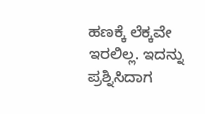ಹಣಕ್ಕೆ ಲೆಕ್ಕವೇ ಇರಲಿಲ್ಲ. ಇದನ್ನು ಪ್ರಶ್ನಿಸಿದಾಗ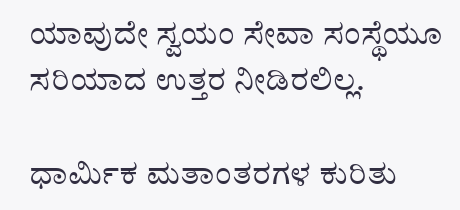ಯಾವುದೇ ಸ್ವಯಂ ಸೇವಾ ಸಂಸ್ಥೆಯೂ ಸರಿಯಾದ ಉತ್ತರ ನೀಡಿರಲಿಲ್ಲ.

ಧಾರ್ಮಿಕ ಮತಾಂತರಗಳ ಕುರಿತು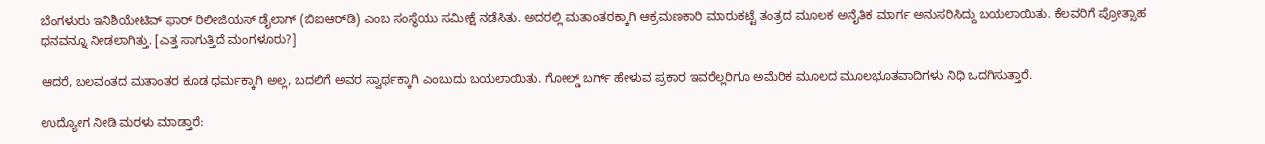ಬೆಂಗಳುರು ಇನಿಶಿಯೇಟಿವ್ ಫಾರ್ ರಿಲೀಜಿಯಸ್ ಡೈಲಾಗ್ (ಬಿಐಆರ್‌ಡಿ) ಎಂಬ ಸಂಸ್ಥೆಯು ಸಮೀಕ್ಷೆ ನಡೆಸಿತು. ಅದರಲ್ಲಿ ಮತಾಂತರಕ್ಕಾಗಿ ಆಕ್ರಮಣಕಾರಿ ಮಾರುಕಟ್ಟೆ ತಂತ್ರದ ಮೂಲಕ ಅನೈತಿಕ ಮಾರ್ಗ ಅನುಸರಿಸಿದ್ದು ಬಯಲಾಯಿತು. ಕೆಲವರಿಗೆ ಪ್ರೋತ್ಸಾಹ ಧನವನ್ನೂ ನೀಡಲಾಗಿತ್ತು. [ಎತ್ತ ಸಾಗುತ್ತಿದೆ ಮಂಗಳೂರು?]

ಆದರೆ, ಬಲವಂತದ ಮತಾಂತರ ಕೂಡ ಧರ್ಮಕ್ಕಾಗಿ ಅಲ್ಲ, ಬದಲಿಗೆ ಅವರ ಸ್ವಾರ್ಥಕ್ಕಾಗಿ ಎಂಬುದು ಬಯಲಾಯಿತು. ಗೋಲ್ಡ್ ಬರ್ಗ್ ಹೇಳುವ ಪ್ರಕಾರ ಇವರೆಲ್ಲರಿಗೂ ಅಮೆರಿಕ ಮೂಲದ ಮೂಲಭೂತವಾದಿಗಳು ನಿಧಿ ಒದಗಿಸುತ್ತಾರೆ.

ಉದ್ಯೋಗ ನೀಡಿ ಮರಳು ಮಾಡ್ತಾರೆ: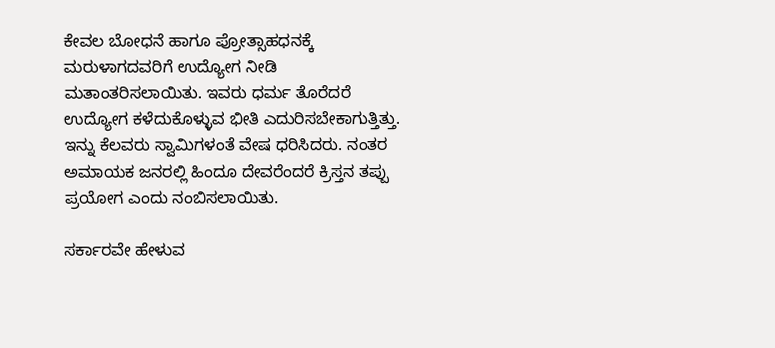ಕೇವಲ ಬೋಧನೆ ಹಾಗೂ ಪ್ರೋತ್ಸಾಹಧನಕ್ಕೆ ಮರುಳಾಗದವರಿಗೆ ಉದ್ಯೋಗ ನೀಡಿ ಮತಾಂತರಿಸಲಾಯಿತು. ಇವರು ಧರ್ಮ ತೊರೆದರೆ ಉದ್ಯೋಗ ಕಳೆದುಕೊಳ್ಳುವ ಭೀತಿ ಎದುರಿಸಬೇಕಾಗುತ್ತಿತ್ತು. ಇನ್ನು ಕೆಲವರು ಸ್ವಾಮಿಗಳಂತೆ ವೇಷ ಧರಿಸಿದರು. ನಂತರ ಅಮಾಯಕ ಜನರಲ್ಲಿ ಹಿಂದೂ ದೇವರೆಂದರೆ ಕ್ರಿಸ್ತನ ತಪ್ಪು ಪ್ರಯೋಗ ಎಂದು ನಂಬಿಸಲಾಯಿತು.

ಸರ್ಕಾರವೇ ಹೇಳುವ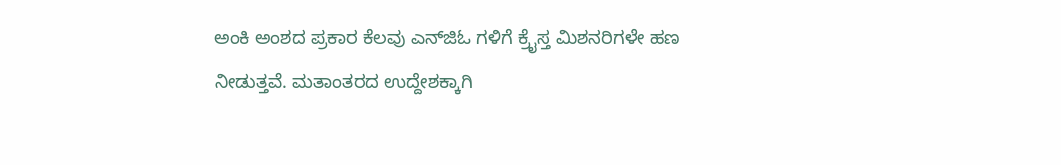ಅಂಕಿ ಅಂಶದ ಪ್ರಕಾರ ಕೆಲವು ಎನ್‌ಜಿಓ ಗಳಿಗೆ ಕ್ರೈಸ್ತ ಮಿಶನರಿಗಳೇ ಹಣ ನೀಡುತ್ತವೆ. ಮತಾಂತರದ ಉದ್ದೇಶಕ್ಕಾಗಿ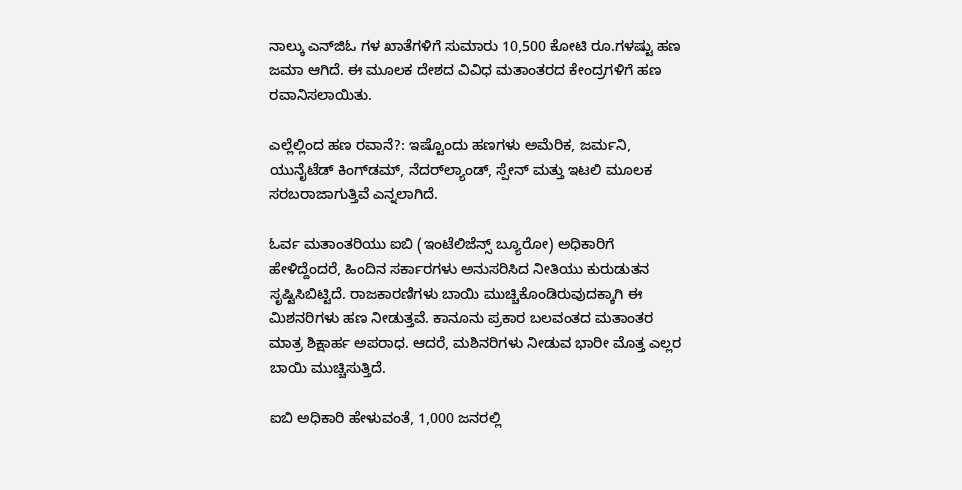ನಾಲ್ಕು ಎನ್‌ಜಿಓ ಗಳ ಖಾತೆಗಳಿಗೆ ಸುಮಾರು 10,500 ಕೋಟಿ ರೂ.ಗಳಷ್ಟು ಹಣ ಜಮಾ ಆಗಿದೆ. ಈ ಮೂಲಕ ದೇಶದ ವಿವಿಧ ಮತಾಂತರದ ಕೇಂದ್ರಗಳಿಗೆ ಹಣ ರವಾನಿಸಲಾಯಿತು.

ಎಲ್ಲೆಲ್ಲಿಂದ ಹಣ ರವಾನೆ?: ಇಷ್ಟೊಂದು ಹಣಗಳು ಅಮೆರಿಕ, ಜರ್ಮನಿ, ಯುನೈಟೆಡ್ ಕಿಂಗ್‌ಡಮ್, ನೆದರ್‌ಲ್ಯಾಂಡ್, ಸ್ಪೇನ್ ಮತ್ತು ಇಟಲಿ ಮೂಲಕ ಸರಬರಾಜಾಗುತ್ತಿವೆ ಎನ್ನಲಾಗಿದೆ.

ಓರ್ವ ಮತಾಂತರಿಯು ಐಬಿ (ಇಂಟೆಲಿಜೆನ್ಸ್ ಬ್ಯೂರೋ) ಅಧಿಕಾರಿಗೆ ಹೇಳಿದ್ದೆಂದರೆ, ಹಿಂದಿನ ಸರ್ಕಾರಗಳು ಅನುಸರಿಸಿದ ನೀತಿಯು ಕುರುಡುತನ ಸೃಷ್ಟಿಸಿಬಿಟ್ಟಿದೆ. ರಾಜಕಾರಣಿಗಳು ಬಾಯಿ ಮುಚ್ಚಿಕೊಂಡಿರುವುದಕ್ಕಾಗಿ ಈ ಮಿಶನರಿಗಳು ಹಣ ನೀಡುತ್ತವೆ. ಕಾನೂನು ಪ್ರಕಾರ ಬಲವಂತದ ಮತಾಂತರ ಮಾತ್ರ ಶಿಕ್ಷಾರ್ಹ ಅಪರಾಧ. ಆದರೆ, ಮಶಿನರಿಗಳು ನೀಡುವ ಭಾರೀ ಮೊತ್ತ ಎಲ್ಲರ ಬಾಯಿ ಮುಚ್ಚಿಸುತ್ತಿದೆ.

ಐಬಿ ಅಧಿಕಾರಿ ಹೇಳುವಂತೆ, 1,000 ಜನರಲ್ಲಿ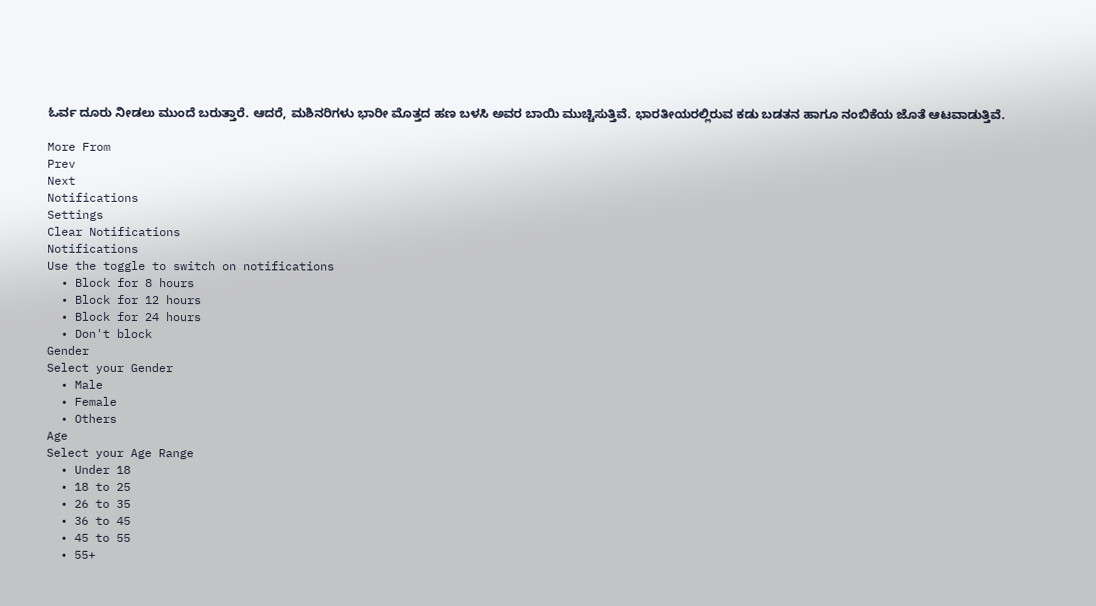ಓರ್ವ ದೂರು ನೀಡಲು ಮುಂದೆ ಬರುತ್ತಾರೆ. ಆದರೆ, ಮಶಿನರಿಗಳು ಭಾರೀ ಮೊತ್ತದ ಹಣ ಬಳಸಿ ಅವರ ಬಾಯಿ ಮುಚ್ಚಿಸುತ್ತಿವೆ. ಭಾರತೀಯರಲ್ಲಿರುವ ಕಡು ಬಡತನ ಹಾಗೂ ನಂಬಿಕೆಯ ಜೊತೆ ಆಟವಾಡುತ್ತಿವೆ.

More From
Prev
Next
Notifications
Settings
Clear Notifications
Notifications
Use the toggle to switch on notifications
  • Block for 8 hours
  • Block for 12 hours
  • Block for 24 hours
  • Don't block
Gender
Select your Gender
  • Male
  • Female
  • Others
Age
Select your Age Range
  • Under 18
  • 18 to 25
  • 26 to 35
  • 36 to 45
  • 45 to 55
  • 55+